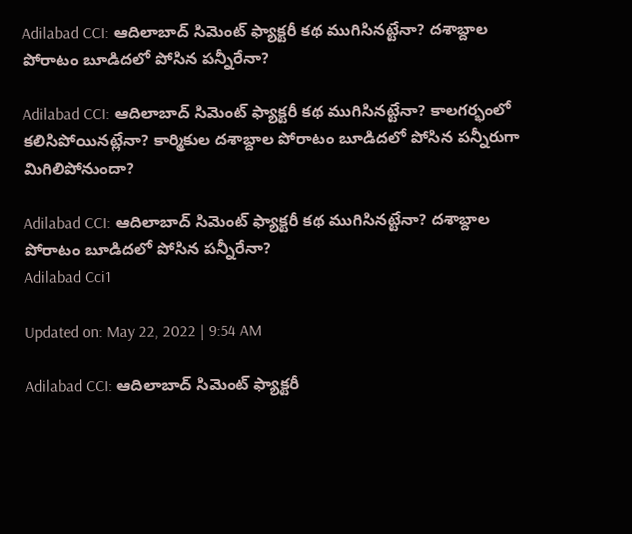Adilabad CCI: ఆదిలాబాద్‌ సిమెంట్‌ ఫ్యాక్టరీ కథ ముగిసినట్టేనా? దశాబ్దాల పోరాటం బూడిదలో పోసిన పన్నీరేనా?

Adilabad CCI: ఆదిలాబాద్‌ సిమెంట్‌ ఫ్యాక్టరీ కథ ముగిసినట్టేనా? కాలగర్భంలో కలిసిపోయినట్లేనా? కార్మికుల దశాబ్దాల పోరాటం బూడిదలో పోసిన పన్నీరుగా మిగిలిపోనుందా?

Adilabad CCI: ఆదిలాబాద్‌ సిమెంట్‌ ఫ్యాక్టరీ కథ ముగిసినట్టేనా? దశాబ్దాల పోరాటం బూడిదలో పోసిన పన్నీరేనా?
Adilabad Cci1

Updated on: May 22, 2022 | 9:54 AM

Adilabad CCI: ఆదిలాబాద్‌ సిమెంట్‌ ఫ్యాక్టరీ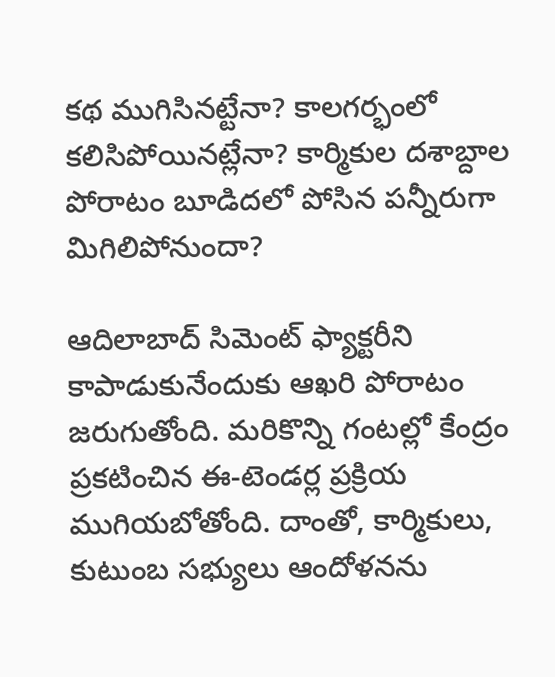కథ ముగిసినట్టేనా? కాలగర్భంలో కలిసిపోయినట్లేనా? కార్మికుల దశాబ్దాల పోరాటం బూడిదలో పోసిన పన్నీరుగా మిగిలిపోనుందా?

ఆదిలాబాద్‌ సిమెంట్‌ ఫ్యాక్టరీని కాపాడుకునేందుకు ఆఖరి పోరాటం జరుగుతోంది. మరికొన్ని గంటల్లో కేంద్రం ప్రకటించిన ఈ-టెండర్ల ప్రక్రియ ముగియబోతోంది. దాంతో, కార్మికులు, కుటుంబ సభ్యులు ఆందోళనను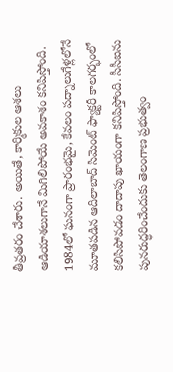తీవ్రతరం చేశారు. అయితే, కార్మికుల ఆశలు ఆడియాశలుగానే మిగిలిపోయే అవకాశం కనిపిస్తోంది. 1984లో ఘనంగా ప్రారంభమై, కేవలం పద్నాలుగేళ్లలోనే మూతపడిన ఆదిలాబాద్‌ సిమెంట్‌ ఫ్యాక్టరీ కాలగర్భంలో కలిసిపోవడం దాదాపు ఖాయంగా కనిపిస్తోంది. సీసీఐను పునరుద్ధరించేందుకు తెలంగాణ ప్రభుత్వం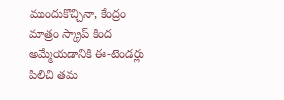ముందుకొచ్చినా, కేంద్రం మాత్రం స్క్రాప్‌ కింద అమ్మేయడానికి ఈ-టెండర్లు పిలిచి తమ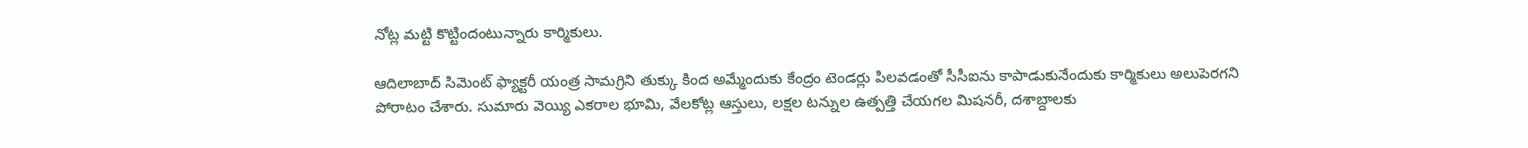నోట్ల మట్టి కొట్టిందంటున్నారు కార్మికులు.

ఆదిలాబాద్‌ సిమెంట్‌ ఫ్యాక్టరీ యంత్ర సామగ్రిని తుక్కు కింద అమ్మేందుకు కేంద్రం టెండర్లు పిలవడంతో సీసీఐను కాపాడుకునేందుకు కార్మికులు అలుపెరగని పోరాటం చేశారు. సుమారు వెయ్యి ఎకరాల భూమి, వేలకోట్ల ఆస్తులు, లక్షల టన్నుల ఉత్పత్తి చేయగల మిషనరీ, దశాబ్దాలకు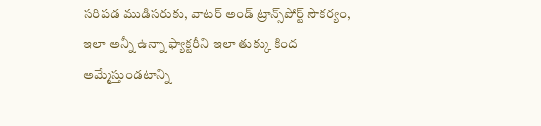సరిపడ ముడిసరుకు, వాటర్‌ అండ్ ట్రాన్స్‌పోర్ట్‌ సౌకర్యం, ఇలా అన్నీ ఉన్నా ఫ్యాక్టరీని ఇలా తుక్కు కింద అమ్మేస్తుండటాన్ని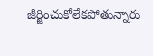జీర్జించుకోలేకపోతున్నారు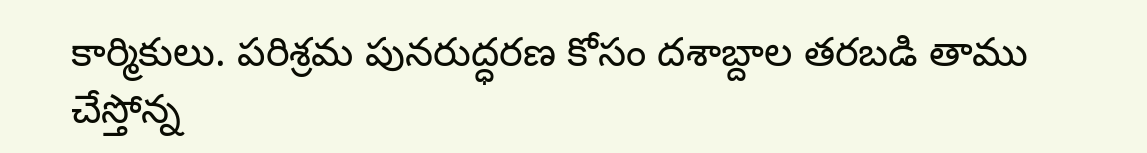కార్మికులు. పరిశ్రమ పునరుద్ధరణ కోసం దశాబ్దాల తరబడి తాము చేస్తోన్న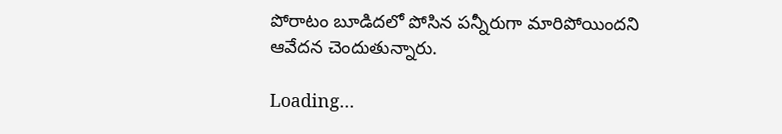పోరాటం బూడిదలో పోసిన పన్నీరుగా మారిపోయిందని ఆవేదన చెందుతున్నారు.

Loading...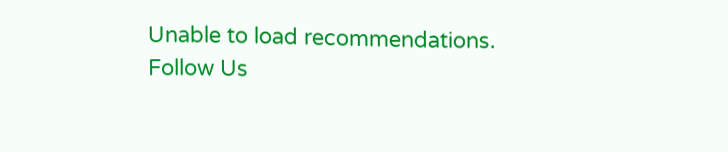Unable to load recommendations.
Follow Us